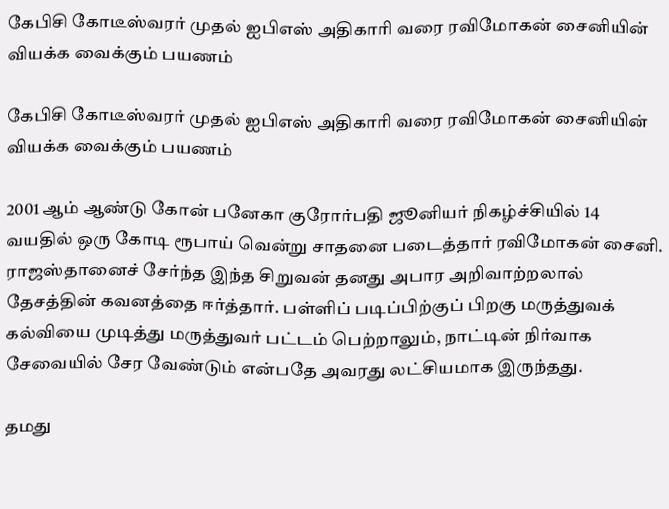கேபிசி கோடீஸ்வரர் முதல் ஐபிஎஸ் அதிகாரி வரை ரவிமோகன் சைனியின் வியக்க வைக்கும் பயணம்

கேபிசி கோடீஸ்வரர் முதல் ஐபிஎஸ் அதிகாரி வரை ரவிமோகன் சைனியின் வியக்க வைக்கும் பயணம்

2001 ஆம் ஆண்டு கோன் பனேகா குரோர்பதி ஜூனியர் நிகழ்ச்சியில் 14 வயதில் ஒரு கோடி ரூபாய் வென்று சாதனை படைத்தார் ரவிமோகன் சைனி. ராஜஸ்தானைச் சேர்ந்த இந்த சிறுவன் தனது அபார அறிவாற்றலால் தேசத்தின் கவனத்தை ஈர்த்தார். பள்ளிப் படிப்பிற்குப் பிறகு மருத்துவக் கல்வியை முடித்து மருத்துவர் பட்டம் பெற்றாலும், நாட்டின் நிர்வாக சேவையில் சேர வேண்டும் என்பதே அவரது லட்சியமாக இருந்தது.

தமது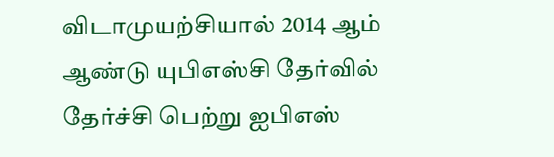விடாமுயற்சியால் 2014 ஆம் ஆண்டு யுபிஎஸ்சி தேர்வில் தேர்ச்சி பெற்று ஐபிஎஸ்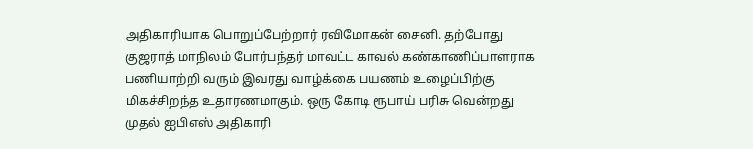அதிகாரியாக பொறுப்பேற்றார் ரவிமோகன் சைனி. தற்போது குஜராத் மாநிலம் போர்பந்தர் மாவட்ட காவல் கண்காணிப்பாளராக பணியாற்றி வரும் இவரது வாழ்க்கை பயணம் உழைப்பிற்கு மிகச்சிறந்த உதாரணமாகும். ஒரு கோடி ரூபாய் பரிசு வென்றது முதல் ஐபிஎஸ் அதிகாரி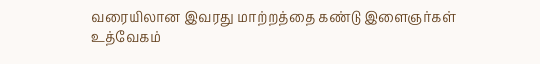வரையிலான இவரது மாற்றத்தை கண்டு இளைஞர்கள் உத்வேகம்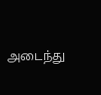அடைந்து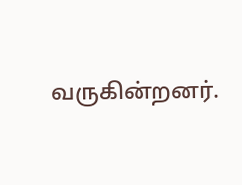வருகின்றனர்.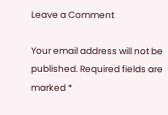Leave a Comment

Your email address will not be published. Required fields are marked *